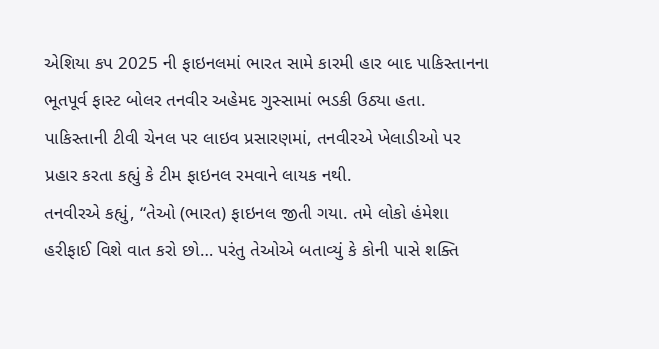એશિયા કપ 2025 ની ફાઇનલમાં ભારત સામે કારમી હાર બાદ પાકિસ્તાનના ભૂતપૂર્વ ફાસ્ટ બોલર તનવીર અહેમદ ગુસ્સામાં ભડકી ઉઠ્યા હતા. પાકિસ્તાની ટીવી ચેનલ પર લાઇવ પ્રસારણમાં, તનવીરએ ખેલાડીઓ પર પ્રહાર કરતા કહ્યું કે ટીમ ફાઇનલ રમવાને લાયક નથી.
તનવીરએ કહ્યું, “તેઓ (ભારત) ફાઇનલ જીતી ગયા. તમે લોકો હંમેશા હરીફાઈ વિશે વાત કરો છો… પરંતુ તેઓએ બતાવ્યું કે કોની પાસે શક્તિ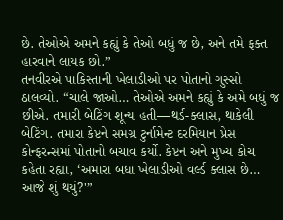છે. તેઓએ અમને કહ્યું કે તેઓ બધું જ છે, અને તમે ફક્ત હારવાને લાયક છો.”
તનવીરએ પાકિસ્તાની ખેલાડીઓ પર પોતાનો ગુસ્સો ઠાલવ્યો. “ચાલે જાઓ… તેઓએ અમને કહ્યું કે અમે બધું જ છીએ. તમારી બેટિંગ શૂન્ય હતી—થર્ડ-ક્લાસ, થાકેલી બેટિંગ. તમારા કેપ્ટને સમગ્ર ટુર્નામેન્ટ દરમિયાન પ્રેસ કોન્ફરન્સમાં પોતાનો બચાવ કર્યો. કેપ્ટન અને મુખ્ય કોચ કહેતા રહ્યા, ‘અમારા બધા ખેલાડીઓ વર્લ્ડ ક્લાસ છે… આજે શું થયું?'”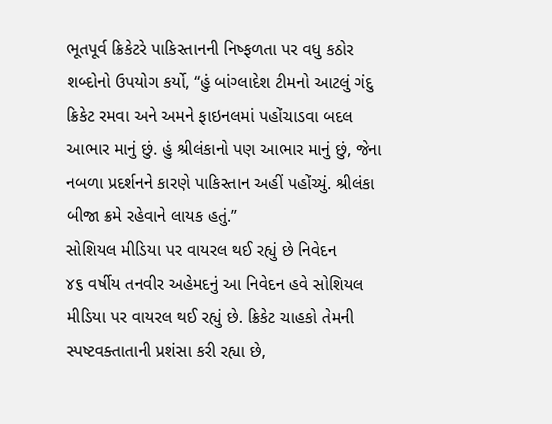ભૂતપૂર્વ ક્રિકેટરે પાકિસ્તાનની નિષ્ફળતા પર વધુ કઠોર શબ્દોનો ઉપયોગ કર્યો, “હું બાંગ્લાદેશ ટીમનો આટલું ગંદુ ક્રિકેટ રમવા અને અમને ફાઇનલમાં પહોંચાડવા બદલ આભાર માનું છું. હું શ્રીલંકાનો પણ આભાર માનું છું, જેના નબળા પ્રદર્શનને કારણે પાકિસ્તાન અહીં પહોંચ્યું. શ્રીલંકા બીજા ક્રમે રહેવાને લાયક હતું.”
સોશિયલ મીડિયા પર વાયરલ થઈ રહ્યું છે નિવેદન
૪૬ વર્ષીય તનવીર અહેમદનું આ નિવેદન હવે સોશિયલ મીડિયા પર વાયરલ થઈ રહ્યું છે. ક્રિકેટ ચાહકો તેમની સ્પષ્ટવક્તાતાની પ્રશંસા કરી રહ્યા છે,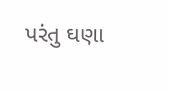પરંતુ ઘણા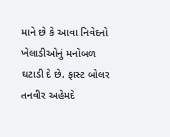માને છે કે આવા નિવેદનો ખેલાડીઓનું મનોબળ ઘટાડી દે છે. ફાસ્ટ બોલર તનવીર અહેમદે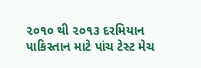૨૦૧૦ થી ૨૦૧૩ દરમિયાન પાકિસ્તાન માટે પાંચ ટેસ્ટ મેચ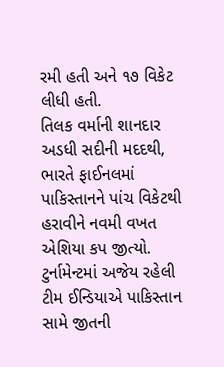રમી હતી અને ૧૭ વિકેટ લીધી હતી.
તિલક વર્માની શાનદાર અડધી સદીની મદદથી, ભારતે ફાઈનલમાં પાકિસ્તાનને પાંચ વિકેટથી હરાવીને નવમી વખત એશિયા કપ જીત્યો. ટુર્નામેન્ટમાં અજેય રહેલી ટીમ ઈન્ડિયાએ પાકિસ્તાન સામે જીતની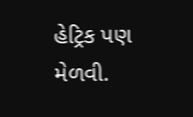હેટ્રિક પણ મેળવી.